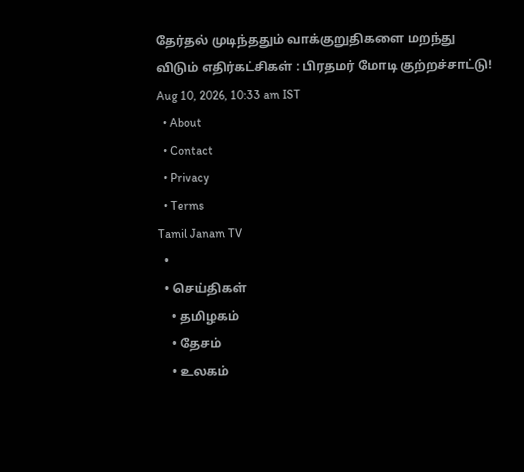தேர்தல் முடிந்ததும் வாக்குறுதிகளை மறந்து விடும் எதிர்கட்சிகள் : பிரதமர் மோடி குற்றச்சாட்டு!
Aug 10, 2026, 10:33 am IST
  • About
  • Contact
  • Privacy
  • Terms
Tamil Janam TV
  •
  • செய்திகள்
    • தமிழகம்
    • தேசம்
    • உலகம்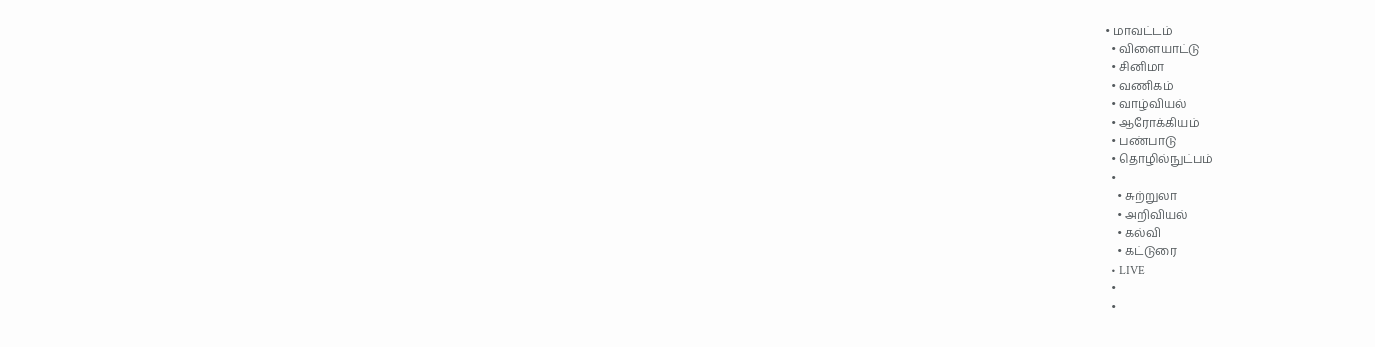• மாவட்டம்
  • விளையாட்டு
  • சினிமா
  • வணிகம்
  • வாழ்வியல்
  • ஆரோக்கியம்
  • பண்பாடு
  • தொழில்நுட்பம்
  •
    • சுற்றுலா
    • அறிவியல்
    • கல்வி
    • கட்டுரை
  • LIVE
  •
  •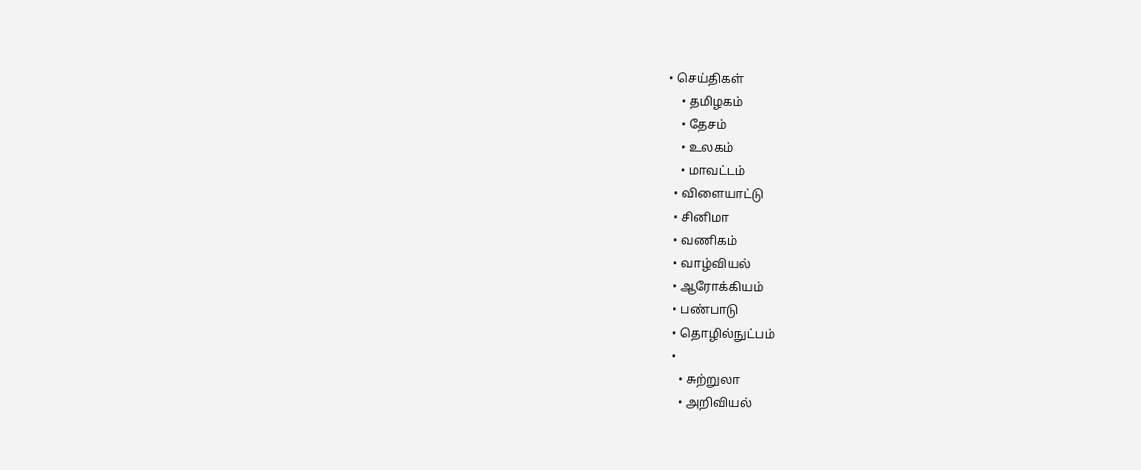• செய்திகள்
    • தமிழகம்
    • தேசம்
    • உலகம்
    • மாவட்டம்
  • விளையாட்டு
  • சினிமா
  • வணிகம்
  • வாழ்வியல்
  • ஆரோக்கியம்
  • பண்பாடு
  • தொழில்நுட்பம்
  •
    • சுற்றுலா
    • அறிவியல்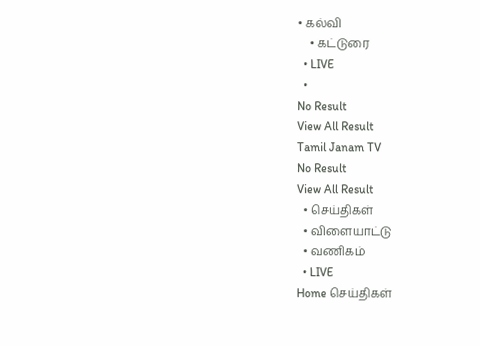• கல்வி
    • கட்டுரை
  • LIVE
  •
No Result
View All Result
Tamil Janam TV
No Result
View All Result
  • செய்திகள்
  • விளையாட்டு
  • வணிகம்
  • LIVE
Home செய்திகள்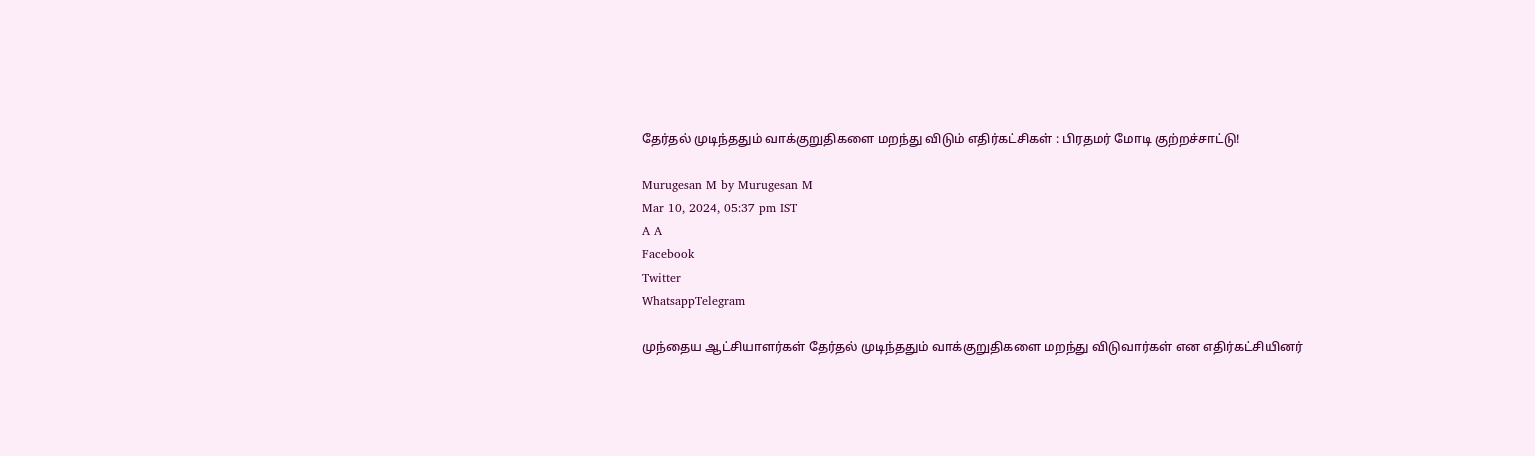தேர்தல் முடிந்ததும் வாக்குறுதிகளை மறந்து விடும் எதிர்கட்சிகள் : பிரதமர் மோடி குற்றச்சாட்டு!

Murugesan M by Murugesan M
Mar 10, 2024, 05:37 pm IST
A A
Facebook
Twitter
WhatsappTelegram

முந்தைய ஆட்சியாளர்கள் தேர்தல் முடிந்ததும் வாக்குறுதிகளை மறந்து விடுவார்கள் என எதிர்கட்சியினர்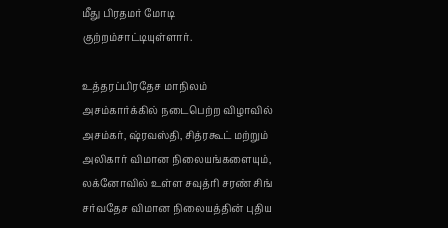மீது பிரதமர் மோடி குற்றம்சாட்டியுள்ளார்.

உத்தரப்பிரதேச மாநிலம் அசம்கார்க்கில் நடைபெற்ற விழாவில் அசம்கர், ஷ்ரவஸ்தி, சித்ரகூட் மற்றும் அலிகார் விமான நிலையங்களையும், லக்னோவில் உள்ள சவுத்ரி சரண் சிங் சர்வதேச விமான நிலையத்தின் புதிய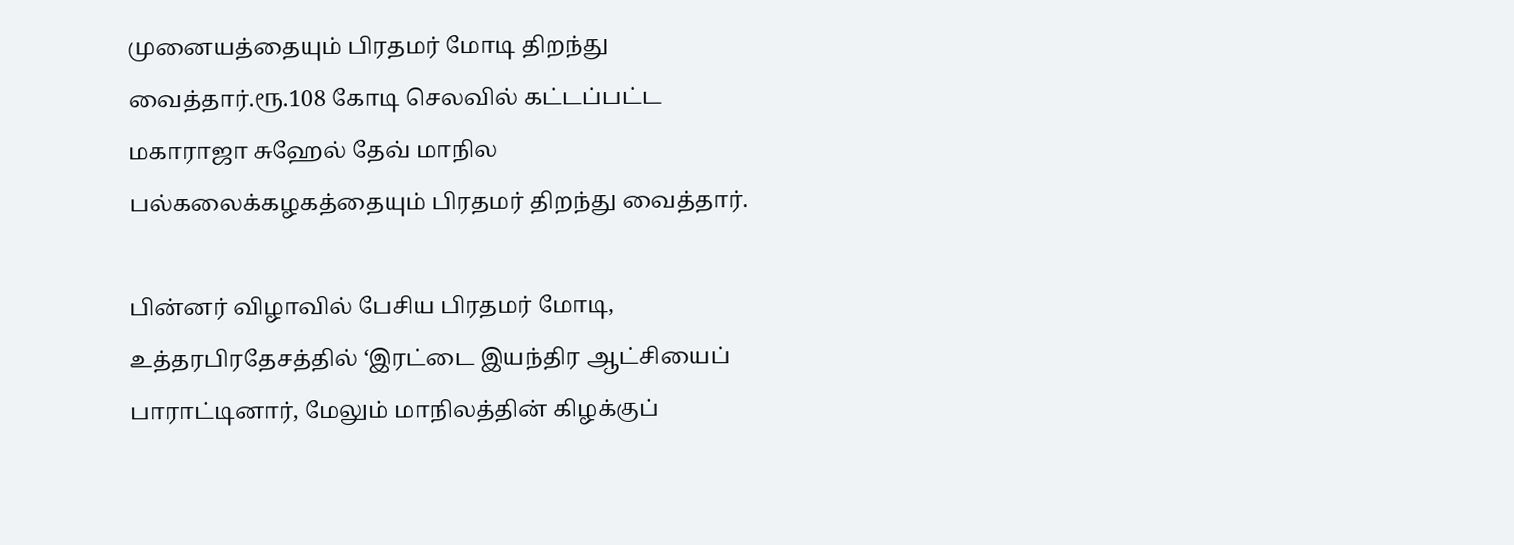முனையத்தையும் பிரதமர் மோடி திறந்து வைத்தார்.ரூ.108 கோடி செலவில் கட்டப்பட்ட மகாராஜா சுஹேல் தேவ் மாநில பல்கலைக்கழகத்தையும் பிரதமர் திறந்து வைத்தார்.

பின்னர் விழாவில் பேசிய பிரதமர் மோடி, உத்தரபிரதேசத்தில் ‘இரட்டை இயந்திர ஆட்சியைப் பாராட்டினார், மேலும் மாநிலத்தின் கிழக்குப்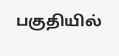பகுதியில்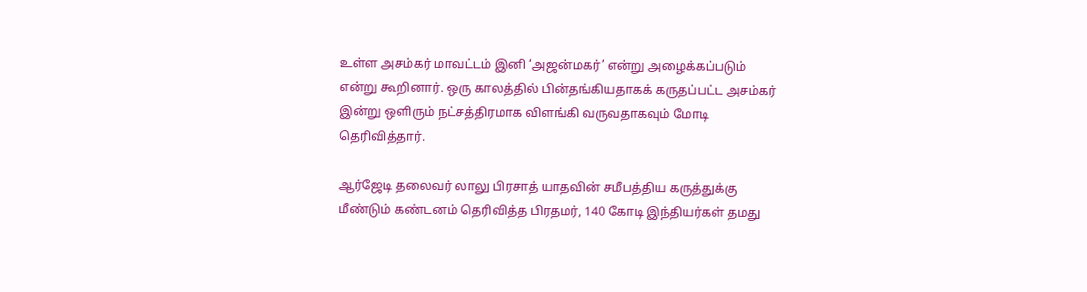உள்ள அசம்கர் மாவட்டம் இனி ‘அஜன்மகர்’ என்று அழைக்கப்படும் என்று கூறினார். ஒரு காலத்தில் பின்தங்கியதாகக் கருதப்பட்ட அசம்கர் இன்று ஒளிரும் நட்சத்திரமாக விளங்கி வருவதாகவும் மோடி தெரிவித்தார்.

ஆர்ஜேடி தலைவர் லாலு பிரசாத் யாதவின் சமீபத்திய கருத்துக்கு மீண்டும் கண்டனம் தெரிவித்த பிரதமர், 140 கோடி இந்தியர்கள் தமது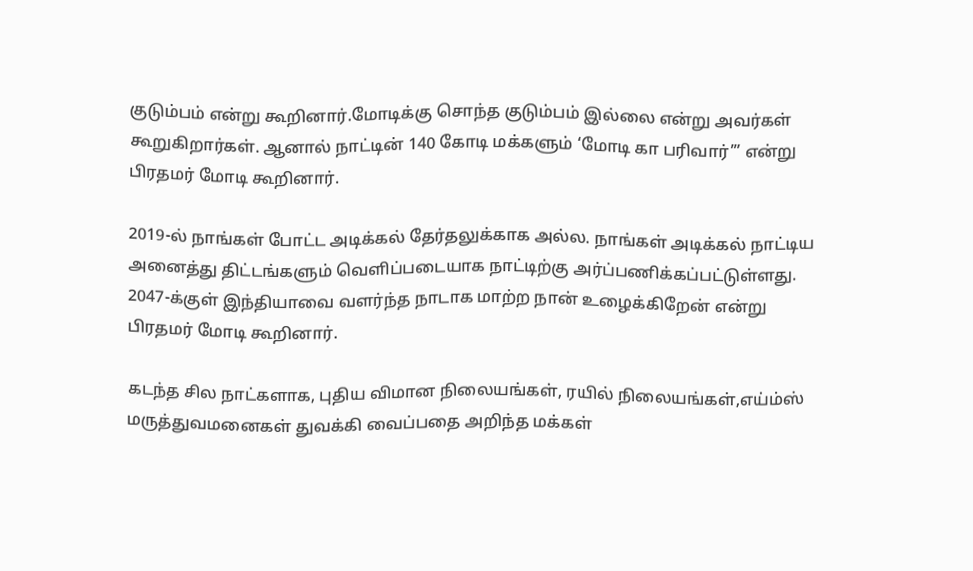குடும்பம் என்று கூறினார்.மோடிக்கு சொந்த குடும்பம் இல்லை என்று அவர்கள் கூறுகிறார்கள். ஆனால் நாட்டின் 140 கோடி மக்களும் ‘மோடி கா பரிவார்’” என்று பிரதமர் மோடி கூறினார்.

2019-ல் நாங்கள் போட்ட அடிக்கல் தேர்தலுக்காக அல்ல. நாங்கள் அடிக்கல் நாட்டிய அனைத்து திட்டங்களும் வெளிப்படையாக நாட்டிற்கு அர்ப்பணிக்கப்பட்டுள்ளது. 2047-க்குள் இந்தியாவை வளர்ந்த நாடாக மாற்ற நான் உழைக்கிறேன் என்று பிரதமர் மோடி கூறினார்.

கடந்த சில நாட்களாக, புதிய விமான நிலையங்கள், ரயில் நிலையங்கள்,எய்ம்ஸ் மருத்துவமனைகள் துவக்கி வைப்பதை அறிந்த மக்கள்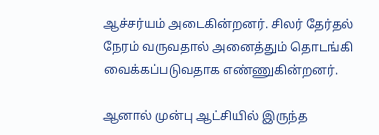ஆச்சர்யம் அடைகின்றனர். சிலர் தேர்தல் நேரம் வருவதால் அனைத்தும் தொடங்கி வைக்கப்படுவதாக எண்ணுகின்றனர்.

ஆனால் முன்பு ஆட்சியில் இருந்த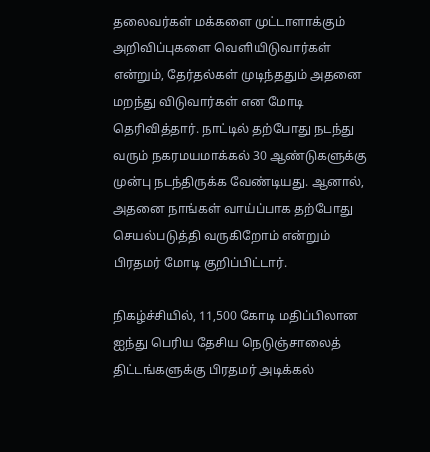தலைவர்கள் மக்களை முட்டாளாக்கும் அறிவிப்புகளை வெளியிடுவார்கள் என்றும், தேர்தல்கள் முடிந்ததும் அதனை மறந்து விடுவார்கள் என மோடி தெரிவித்தார். நாட்டில் தற்போது நடந்து வரும் நகரமயமாக்கல் 30 ஆண்டுகளுக்கு முன்பு நடந்திருக்க வேண்டியது. ஆனால், அதனை நாங்கள் வாய்ப்பாக தற்போது செயல்படுத்தி வருகிறோம் என்றும் பிரதமர் மோடி குறிப்பிட்டார்.

நிகழ்ச்சியில், 11,500 கோடி மதிப்பிலான ஐந்து பெரிய தேசிய நெடுஞ்சாலைத் திட்டங்களுக்கு பிரதமர் அடிக்கல்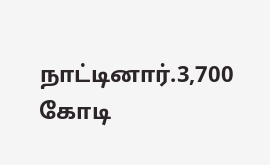நாட்டினார்.3,700 கோடி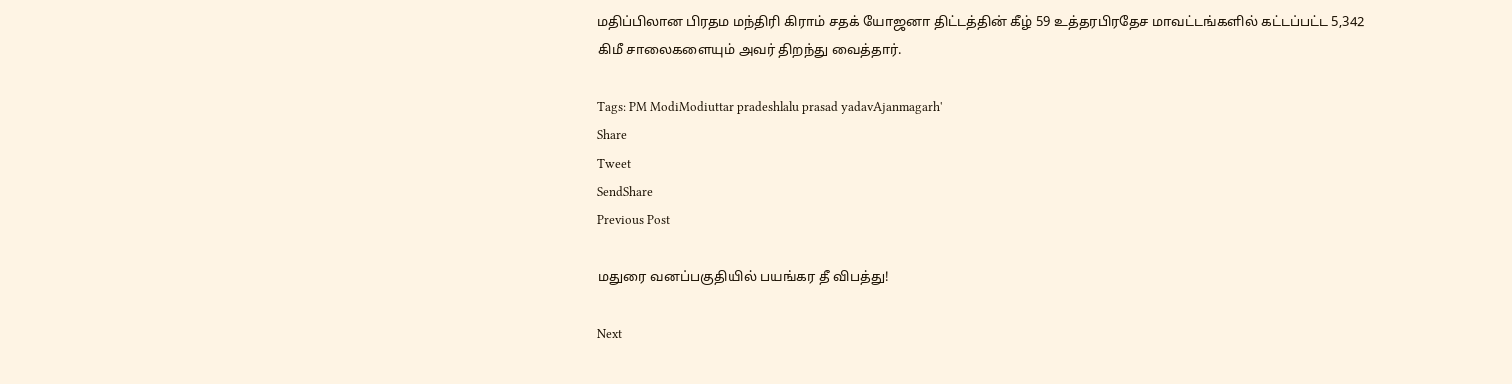மதிப்பிலான பிரதம மந்திரி கிராம் சதக் யோஜனா திட்டத்தின் கீழ் 59 உத்தரபிரதேச மாவட்டங்களில் கட்டப்பட்ட 5,342 கிமீ சாலைகளையும் அவர் திறந்து வைத்தார்.

Tags: PM ModiModiuttar pradeshlalu prasad yadavAjanmagarh'
Share
Tweet
SendShare
Previous Post

மதுரை வனப்பகுதியில் பயங்கர தீ விபத்து!

Next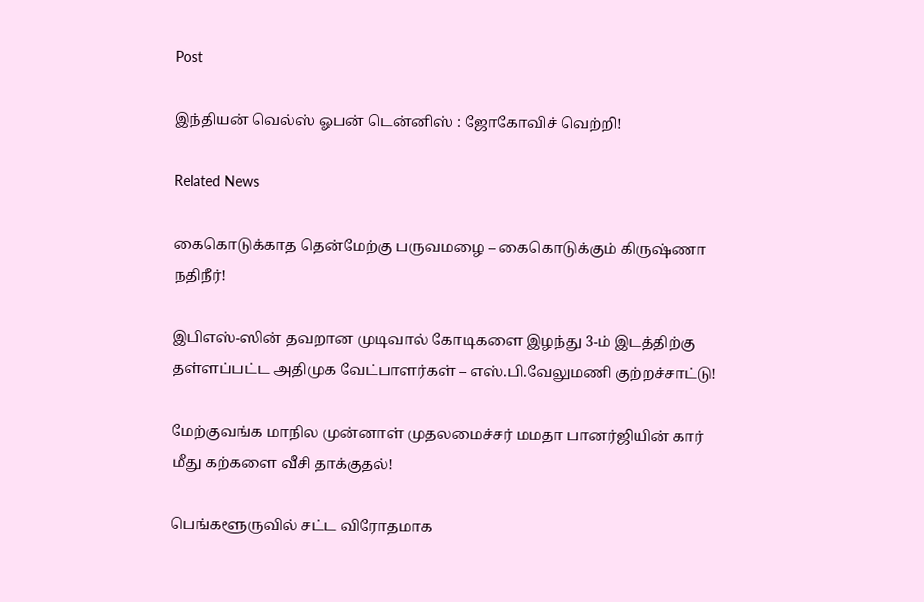Post

இந்தியன் வெல்ஸ் ஓபன் டென்னிஸ் : ஜோகோவிச் வெற்றி!

Related News

கைகொடுக்காத தென்மேற்கு பருவமழை – கைகொடுக்கும் கிருஷ்ணா நதிநீர்!

இபிஎஸ்-ஸின் தவறான முடிவால் கோடிகளை இழந்து 3-ம் இடத்திற்கு தள்ளப்பட்ட அதிமுக வேட்பாளர்கள் – எஸ்.பி.வேலுமணி குற்றச்சாட்டு!

மேற்குவங்க மாநில முன்னாள் முதலமைச்சர் மமதா பானர்ஜியின் கார் மீது கற்களை வீசி தாக்குதல்!

பெங்களூருவில் சட்ட விரோதமாக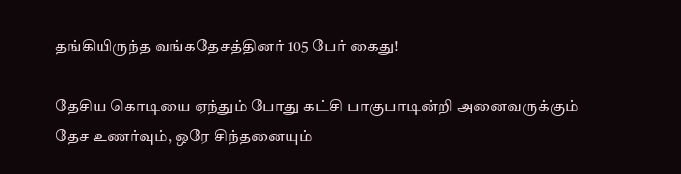தங்கியிருந்த வங்கதேசத்தினர் 105 பேர் கைது!

தேசிய கொடியை ஏந்தும் போது கட்சி பாகுபாடின்றி அனைவருக்கும் தேச உணர்வும், ஒரே சிந்தனையும்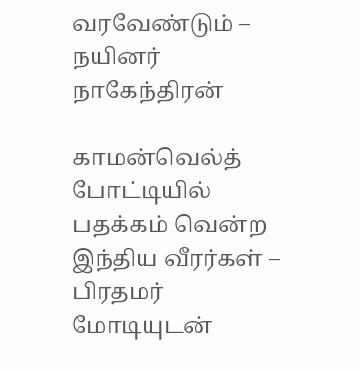வரவேண்டும் – நயினர் நாகேந்திரன்

காமன்வெல்த் போட்டியில் பதக்கம் வென்ற இந்திய வீரர்கள் – பிரதமர் மோடியுடன்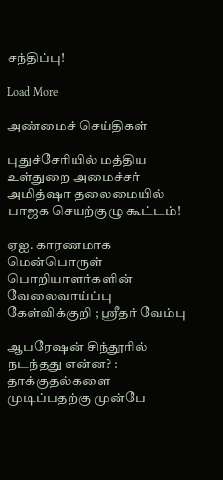சந்திப்பு!

Load More

அண்மைச் செய்திகள்

புதுச்சேரியில் மத்திய உள்துறை அமைச்சர் அமித்ஷா தலைமையில் பாஜக செயற்குழு கூட்டம்!

ஏஐ. காரணமாக மென்பொருள் பொறியாளர்களின் வேலைவாய்ப்பு கேள்விக்குறி ; ஸ்ரீதர் வேம்பு

ஆபரேஷன் சிந்தூரில் நடந்தது என்ன? : தாக்குதல்களை முடிப்பதற்கு முன்பே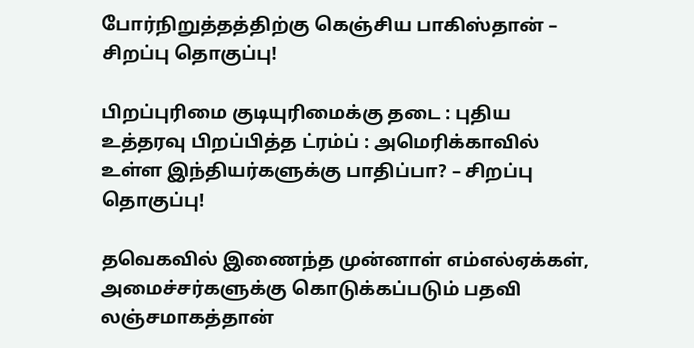போர்நிறுத்தத்திற்கு கெஞ்சிய பாகிஸ்தான் – சிறப்பு தொகுப்பு!

பிறப்புரிமை குடியுரிமைக்கு தடை : புதிய உத்தரவு பிறப்பித்த ட்ரம்ப் : அமெரிக்காவில் உள்ள இந்தியர்களுக்கு பாதிப்பா? – சிறப்பு தொகுப்பு!

தவெகவில் இணைந்த முன்னாள் எம்எல்ஏக்கள், அமைச்சர்களுக்கு கொடுக்கப்படும் பதவி லஞ்சமாகத்தான்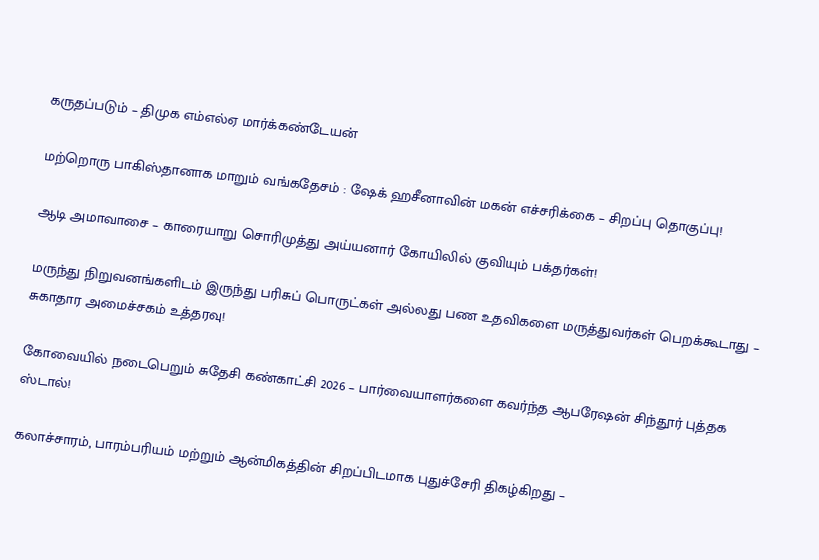கருதப்படும் – திமுக எம்எல்ஏ மார்க்கண்டேயன்

மற்றொரு பாகிஸ்தானாக மாறும் வங்கதேசம் : ஷேக் ஹசீனாவின் மகன் எச்சரிக்கை – சிறப்பு தொகுப்பு!

ஆடி அமாவாசை – காரையாறு சொரிமுத்து அய்யனார் கோயிலில் குவியும் பக்தர்கள்!

மருந்து நிறுவனங்களிடம் இருந்து பரிசுப் பொருட்கள் அல்லது பண உதவிகளை மருத்துவர்கள் பெறக்கூடாது – சுகாதார அமைச்சகம் உத்தரவு!

கோவையில் நடைபெறும் சுதேசி கண்காட்சி 2026 – பார்வையாளர்களை கவர்ந்த ஆபரேஷன் சிந்தூர் புத்தக ஸ்டால்!

கலாச்சாரம், பாரம்பரியம் மற்றும் ஆன்மிகத்தின் சிறப்பிடமாக புதுச்சேரி திகழ்கிறது –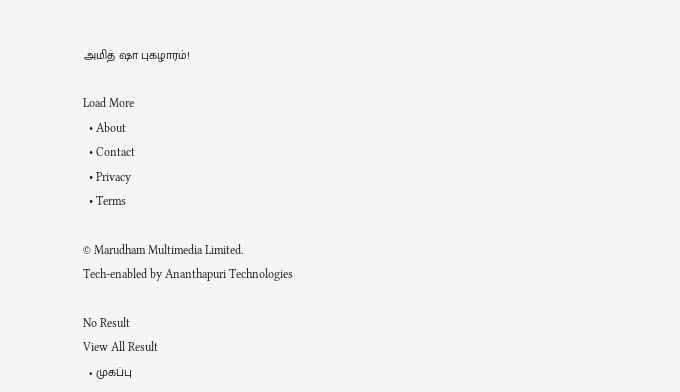அமித் ஷா புகழாரம்!

Load More
  • About
  • Contact
  • Privacy
  • Terms

© Marudham Multimedia Limited.
Tech-enabled by Ananthapuri Technologies

No Result
View All Result
  • முகப்பு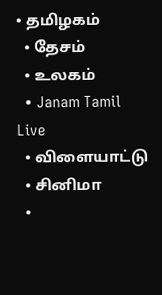• தமிழகம்
  • தேசம்
  • உலகம்
  • Janam Tamil Live
  • விளையாட்டு
  • சினிமா
  •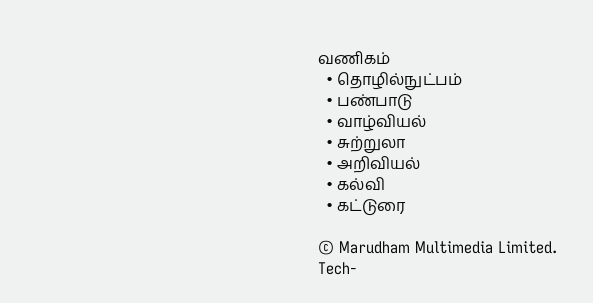வணிகம்
  • தொழில்நுட்பம்
  • பண்பாடு
  • வாழ்வியல்
  • சுற்றுலா
  • அறிவியல்
  • கல்வி
  • கட்டுரை

© Marudham Multimedia Limited.
Tech-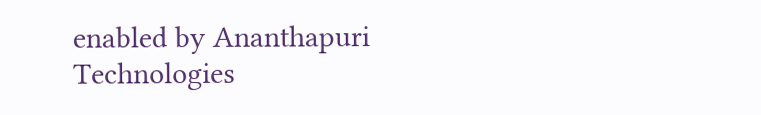enabled by Ananthapuri Technologies